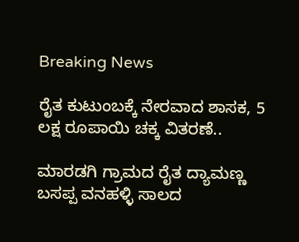Breaking News

ರೈತ ಕುಟುಂಬಕ್ಕೆ ನೇರವಾದ ಶಾಸಕ, 5 ಲಕ್ಷ ರೂಪಾಯಿ ಚಕ್ಕ ವಿತರಣೆ..

ಮಾರಡಗಿ ಗ್ರಾಮದ ರೈತ ದ್ಯಾಮಣ್ಣ ಬಸಪ್ಪ ವನಹಳ್ಳಿ ಸಾಲದ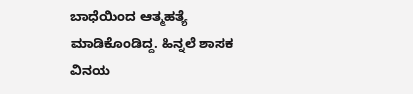ಬಾಧೆಯಿಂದ ಆತ್ಮಹತ್ಯೆ ಮಾಡಿಕೊಂಡಿದ್ದ. ಹಿನ್ನಲೆ ಶಾಸಕ ವಿನಯ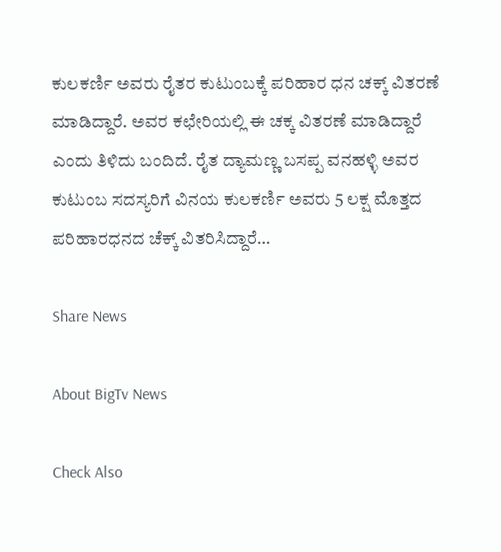ಕುಲಕರ್ಣಿ ಅವರು ರೈತರ ಕುಟುಂಬಕ್ಕೆ ಪರಿಹಾರ ಧನ ಚಕ್ಕ್ ವಿತರಣೆ ಮಾಡಿದ್ದಾರೆ. ಅವರ ಕಛೇರಿಯಲ್ಲಿ ಈ ಚಕ್ಕ ವಿತರಣೆ ಮಾಡಿದ್ದಾರೆ ಎಂದು ತಿಳಿದು ಬಂದಿದೆ. ರೈತ ದ್ಯಾಮಣ್ಣ ಬಸಪ್ಪ ವನಹಳ್ಳಿ ಅವರ ಕುಟುಂಬ ಸದಸ್ಯರಿಗೆ ವಿನಯ ಕುಲಕರ್ಣಿ ಅವರು 5 ಲಕ್ಷ ಮೊತ್ತದ ಪರಿಹಾರಧನದ ಚೆಕ್ಕ್ ವಿತರಿಸಿದ್ದಾರೆ…

Share News

About BigTv News

Check Also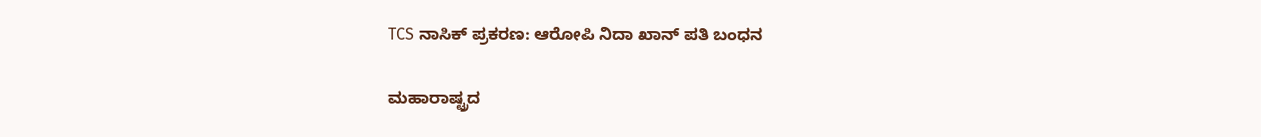TCS ನಾಸಿಕ್ ಪ್ರಕರಣ: ಆರೋಪಿ ನಿದಾ ಖಾನ್ ಪತಿ ಬಂಧನ

ಮಹಾರಾಷ್ಟ್ರದ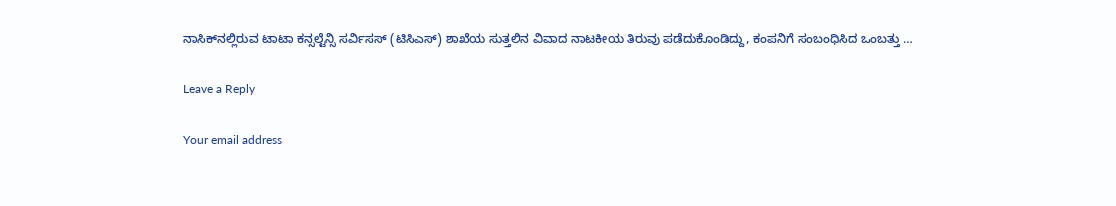ನಾಸಿಕ್‌ನಲ್ಲಿರುವ ಟಾಟಾ ಕನ್ಸಲ್ಟೆನ್ಸಿ ಸರ್ವಿಸಸ್ (ಟಿಸಿಎಸ್) ಶಾಖೆಯ ಸುತ್ತಲಿನ ವಿವಾದ ನಾಟಕೀಯ ತಿರುವು ಪಡೆದುಕೊಂಡಿದ್ದು, ಕಂಪನಿಗೆ ಸಂಬಂಧಿಸಿದ ಒಂಬತ್ತು …

Leave a Reply

Your email address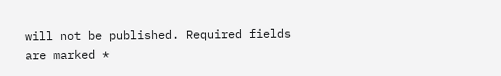will not be published. Required fields are marked *